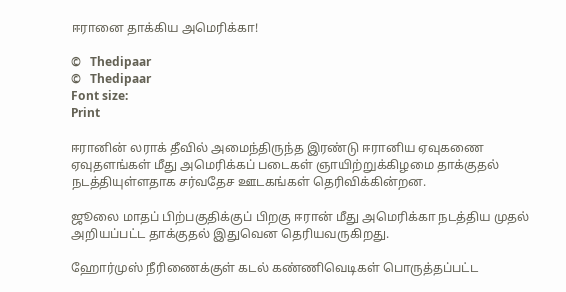ஈரானை தாக்கிய அமெரிக்கா!

©   Thedipaar
©   Thedipaar
Font size:
Print

ஈரானின் லராக் தீவில் அமைந்திருந்த இரண்டு ஈரானிய ஏவுகணை ஏவுதளங்கள் மீது அமெரிக்கப் படைகள் ஞாயிற்றுக்கிழமை தாக்குதல் நடத்தியுள்ளதாக சர்வதேச ஊடகங்கள் தெரிவிக்கின்றன.

ஜூலை மாதப் பிற்பகுதிக்குப் பிறகு ஈரான் மீது அமெரிக்கா நடத்திய முதல் அறியப்பட்ட தாக்குதல் இதுவென தெரியவருகிறது.

ஹோர்முஸ் நீரிணைக்குள் கடல் கண்ணிவெடிகள் பொருத்தப்பட்ட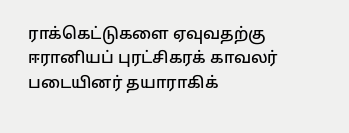ராக்கெட்டுகளை ஏவுவதற்கு ஈரானியப் புரட்சிகரக் காவலர் படையினர் தயாராகிக்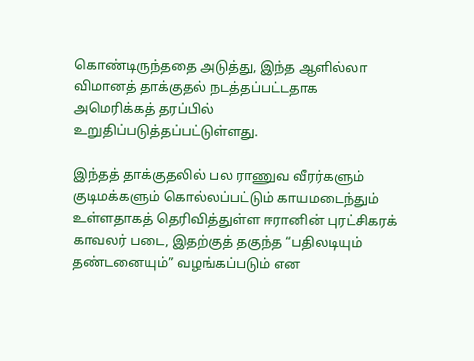கொண்டிருந்ததை அடுத்து, இந்த ஆளில்லா விமானத் தாக்குதல் நடத்தப்பட்டதாக அமெரிக்கத் தரப்பில் உறுதிப்படுத்தப்பட்டுள்ளது.

இந்தத் தாக்குதலில் பல ராணுவ வீரர்களும் குடிமக்களும் கொல்லப்பட்டும் காயமடைந்தும் உள்ளதாகத் தெரிவித்துள்ள ஈரானின் புரட்சிகரக் காவலர் படை, இதற்குத் தகுந்த “பதிலடியும் தண்டனையும்” வழங்கப்படும் என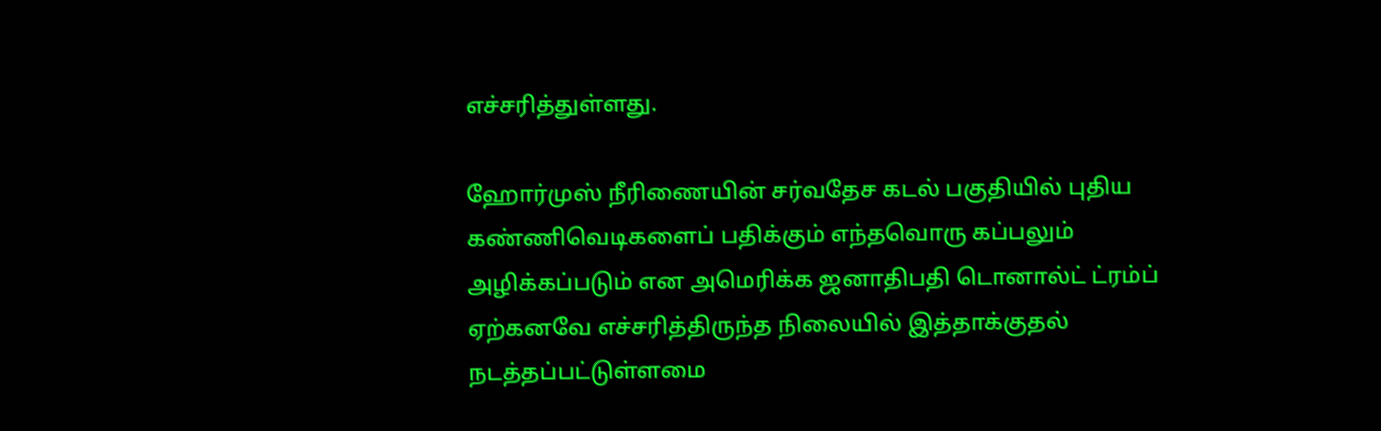எச்சரித்துள்ளது.

ஹோர்முஸ் நீரிணையின் சர்வதேச கடல் பகுதியில் புதிய கண்ணிவெடிகளைப் பதிக்கும் எந்தவொரு கப்பலும் அழிக்கப்படும் என அமெரிக்க ஜனாதிபதி டொனால்ட் ட்ரம்ப் ஏற்கனவே எச்சரித்திருந்த நிலையில் இத்தாக்குதல் நடத்தப்பட்டுள்ளமை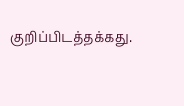குறிப்பிடத்தக்கது.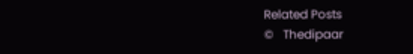Related Posts
©   Thedipaar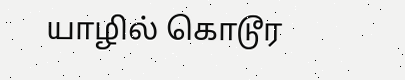யாழில் கொடூர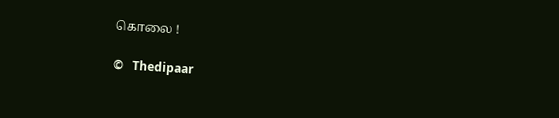கொலை !

©   Thedipaar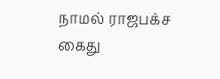நாமல் ராஜபக்ச கைது